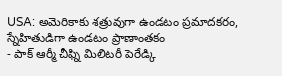USA: అమెరికాకు శత్రువుగా ఉండటం ప్రమాదకరం, స్నేహితుడిగా ఉండటం ప్రాణాంతకం
- పాక్ ఆర్మీ చీఫ్ని మిలిటరీ పెరేడ్కి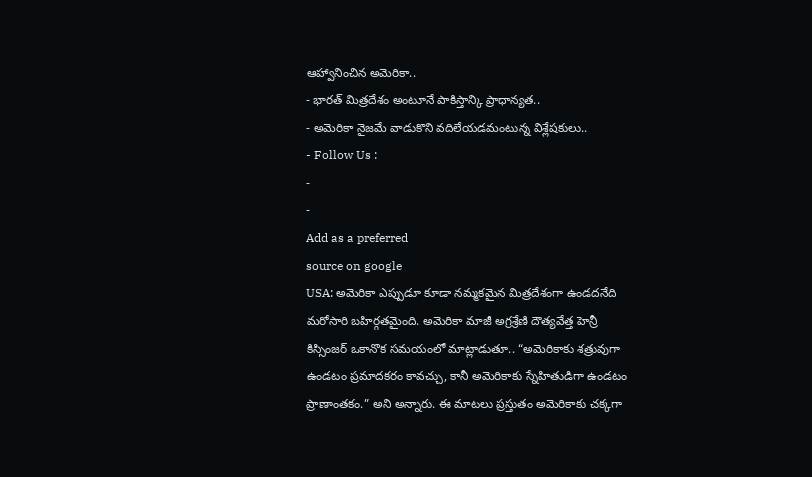ఆహ్వానించిన అమెరికా..
- భారత్ మిత్రదేశం అంటూనే పాకిస్తాన్కి ప్రాధాన్యత..
- అమెరికా నైజమే వాడుకొని వదిలేయడమంటున్న విశ్లేషకులు..
- Follow Us :
-
-
Add as a preferred
source on google
USA: అమెరికా ఎప్పుడూ కూడా నమ్మకమైన మిత్రదేశంగా ఉండదనేది మరోసారి బహిర్గతమైంది. అమెరికా మాజీ అగ్రశ్రేణి దౌత్యవేత్త హెన్రీ కిస్సింజర్ ఒకానొక సమయంలో మాట్లాడుతూ.. “అమెరికాకు శత్రువుగా ఉండటం ప్రమాదకరం కావచ్చు, కానీ అమెరికాకు స్నేహితుడిగా ఉండటం ప్రాణాంతకం.” అని అన్నారు. ఈ మాటలు ప్రస్తుతం అమెరికాకు చక్కగా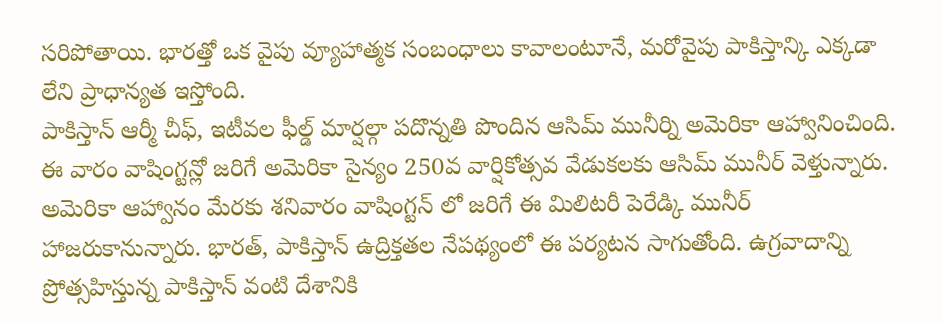సరిపోతాయి. భారత్తో ఒక వైపు వ్యూహాత్మక సంబంధాలు కావాలంటూనే, మరోవైపు పాకిస్తాన్కి ఎక్కడా లేని ప్రాధాన్యత ఇస్తోంది.
పాకిస్తాన్ ఆర్మీ చీఫ్, ఇటీవల ఫీల్డ్ మార్షల్గా పదొన్నతి పొందిన ఆసిమ్ మునీర్ని అమెరికా ఆహ్వానించింది. ఈ వారం వాషింగ్టన్లో జరిగే అమెరికా సైన్యం 250వ వార్షికోత్సవ వేడుకలకు ఆసిమ్ మునీర్ వెళ్తున్నారు. అమెరికా ఆహ్వానం మేరకు శనివారం వాషింగ్టన్ లో జరిగే ఈ మిలిటరీ పెరేడ్కి మునీర్ హాజరుకానున్నారు. భారత్, పాకిస్తాన్ ఉద్రిక్తతల నేపథ్యంలో ఈ పర్యటన సాగుతోంది. ఉగ్రవాదాన్ని ప్రోత్సహిస్తున్న పాకిస్తాన్ వంటి దేశానికి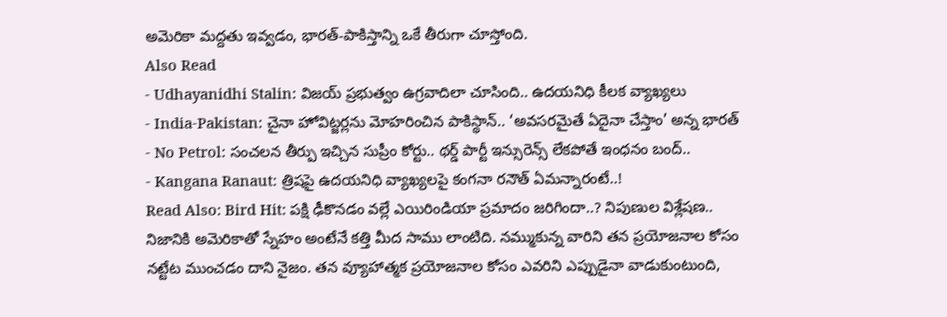అమెరికా మద్దతు ఇవ్వడం, భారత్-పాకిస్తాన్ని ఒకే తీరుగా చూస్తోంది.
Also Read
- Udhayanidhi Stalin: విజయ్ ప్రభుత్వం ఉగ్రవాదిలా చూసింది.. ఉదయనిధి కీలక వ్యాఖ్యలు
- India-Pakistan: చైనా హోవిట్జర్లను మోహరించిన పాకిస్థాన్.. ‘అవసరమైతే ఏదైనా చేస్తాం’ అన్న భారత్
- No Petrol: సంచలన తీర్పు ఇచ్చిన సుప్రీం కోర్టు.. థర్డ్ పార్టీ ఇన్సురెన్స్ లేకపోతే ఇంధనం బంద్..
- Kangana Ranaut: త్రిషపై ఉదయనిధి వ్యాఖ్యలపై కంగనా రనౌత్ ఏమన్నారంటే..!
Read Also: Bird Hit: పక్షి ఢీకొనడం వల్లే ఎయిరిండియా ప్రమాదం జరిగిందా..? నిపుణుల విశ్లేషణ..
నిజానికి అమెరికాతో స్నేహం అంటేనే కత్తి మీద సాము లాంటిది. నమ్ముకున్న వారిని తన ప్రయోజనాల కోసం నట్టేట ముంచడం దాని నైజం. తన వ్యూహాత్మక ప్రయోజనాల కోసం ఎవరిని ఎప్పుడైనా వాడుకుంటుంది,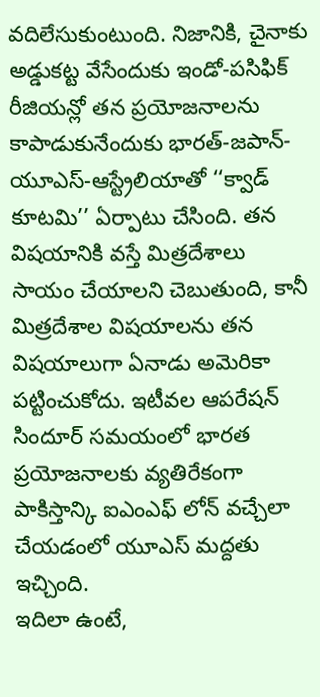వదిలేసుకుంటుంది. నిజానికి, చైనాకు అడ్డుకట్ట వేసేందుకు ఇండో-పసిఫిక్ రీజియన్లో తన ప్రయోజనాలను కాపాడుకునేందుకు భారత్-జపాన్-యూఎస్-ఆస్ట్రేలియాతో ‘‘క్వాడ్ కూటమి’’ ఏర్పాటు చేసింది. తన విషయానికి వస్తే మిత్రదేశాలు సాయం చేయాలని చెబుతుంది, కానీ మిత్రదేశాల విషయాలను తన విషయాలుగా ఏనాడు అమెరికా పట్టించుకోదు. ఇటీవల ఆపరేషన్ సిందూర్ సమయంలో భారత ప్రయోజనాలకు వ్యతిరేకంగా పాకిస్తాన్కి ఐఎంఎఫ్ లోన్ వచ్చేలా చేయడంలో యూఎస్ మద్దతు ఇచ్చింది.
ఇదిలా ఉంటే,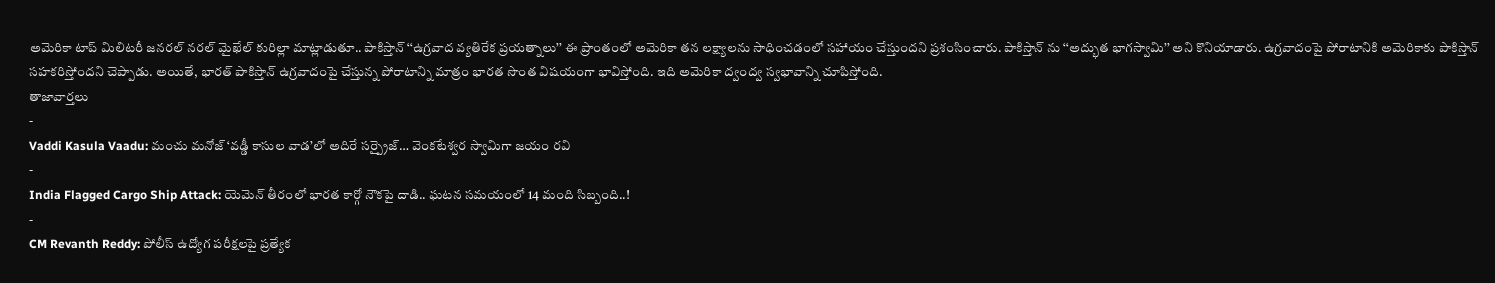అమెరికా టాప్ మిలిటరీ జనరల్ నరల్ మైఖేల్ కురిల్లా మాట్లాడుతూ.. పాకిస్తాన్ ‘‘ఉగ్రవాద వ్యతిరేక ప్రయత్నాలు’’ ఈ ప్రాంతంలో అమెరికా తన లక్ష్యాలను సాధించడంలో సహాయం చేస్తుందని ప్రశంసించారు. పాకిస్తాన్ ను ‘‘అద్భుత భాగస్వామి’’ అని కొనియాడారు. ఉగ్రవాదంపై పోరాటానికి అమెరికాకు పాకిస్తాన్ సహకరిస్తోందని చెప్పాడు. అయితే, భారత్ పాకిస్తాన్ ఉగ్రవాదంపై చేస్తున్న పోరాటాన్ని మాత్రం భారత సొంత విషయంగా భావిస్తోంది. ఇది అమెరికా ద్వంద్వ స్వభావాన్ని చూపిస్తోంది.
తాజావార్తలు
-
Vaddi Kasula Vaadu: మంచు మనోజ్ ‘వడ్డీ కాసుల వాడ’లో అదిరే సర్ప్రైజ్… వెంకటేశ్వర స్వామిగా జయం రవి
-
India Flagged Cargo Ship Attack: యెమెన్ తీరంలో భారత కార్గో నౌకపై దాడి.. ఘటన సమయంలో 14 మంది సిబ్బంది..!
-
CM Revanth Reddy: పోలీస్ ఉద్యోగ పరీక్షలపై ప్రత్యేక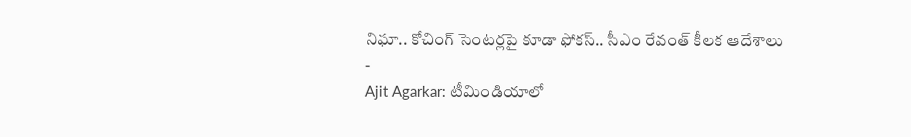నిఘా.. కోచింగ్ సెంటర్లపై కూడా ఫోకస్.. సీఎం రేవంత్ కీలక ఆదేశాలు
-
Ajit Agarkar: టీమిండియాలో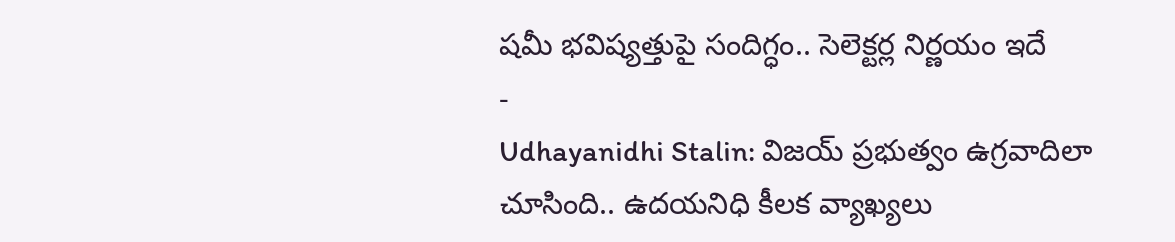షమీ భవిష్యత్తుపై సందిగ్ధం.. సెలెక్టర్ల నిర్ణయం ఇదే
-
Udhayanidhi Stalin: విజయ్ ప్రభుత్వం ఉగ్రవాదిలా చూసింది.. ఉదయనిధి కీలక వ్యాఖ్యలు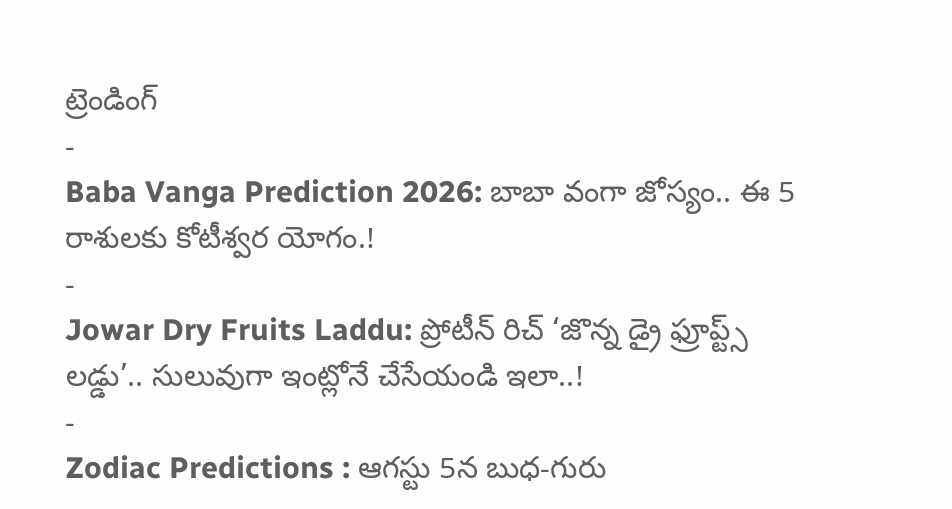ట్రెండింగ్
-
Baba Vanga Prediction 2026: బాబా వంగా జోస్యం.. ఈ 5 రాశులకు కోటీశ్వర యోగం.!
-
Jowar Dry Fruits Laddu: ప్రోటీన్ రిచ్ ‘జొన్న డ్రై ఫ్రూప్ట్స్ లడ్డు’.. సులువుగా ఇంట్లోనే చేసేయండి ఇలా..!
-
Zodiac Predictions : ఆగస్టు 5న బుధ-గురు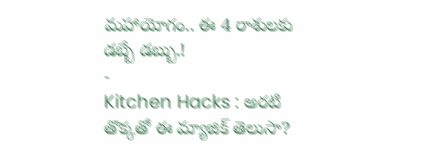మహాయోగం.. ఈ 4 రాశులకు డబ్బే డబ్బు.!
-
Kitchen Hacks : అరటి తొక్కతో ఈ మ్యాజిక్ తెలుసా?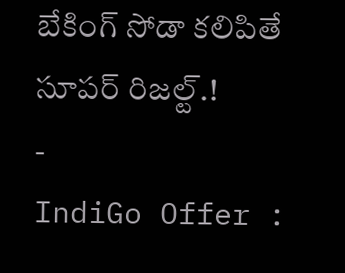బేకింగ్ సోడా కలిపితే సూపర్ రిజల్ట్.!
-
IndiGo Offer :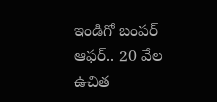ఇండిగో బంపర్ ఆఫర్.. 20 వేల ఉచిత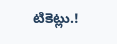టికెట్లు.!